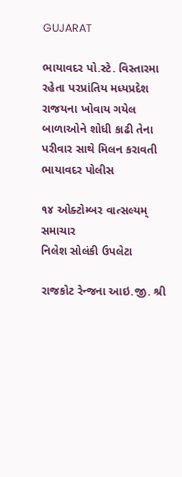GUJARAT

ભાયાવદર પો.સ્ટે. વિસ્તારમા રહેતા પરપ્રાંતિય મધ્યપ્રદેશ રાજયના ખોવાય ગયેલ બાળાઓને શોધી કાઢી તેના પરીવાર સાથે મિલન કરાવતી ભાયાવદર પોલીસ

૧૪ ઓક્ટોમ્બર વાત્સલ્યમ્ સમાચાર
નિલેશ સોલંકી ઉપલેટા

રાજકોટ રેન્જના આઇ.જી. શ્રી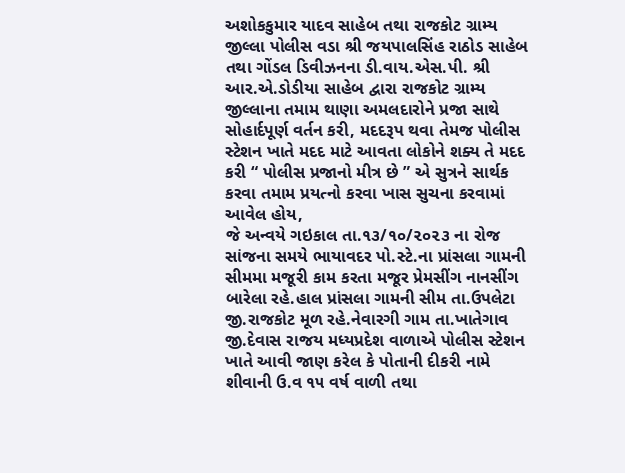અશોકકુમાર યાદવ સાહેબ તથા રાજકોટ ગ્રામ્ય જીલ્લા પોલીસ વડા શ્રી જયપાલસિંહ રાઠોડ સાહેબ તથા ગોંડલ ડિવીઝનના ડી.વાય.એસ.પી. શ્રી આર.એ.ડોડીયા સાહેબ દ્વારા રાજકોટ ગ્રામ્ય જીલ્લાના તમામ થાણા અમલદારોને પ્રજા સાથે સોહાર્દપૂર્ણ વર્તન કરી, મદદરૂપ થવા તેમજ પોલીસ સ્ટેશન ખાતે મદદ માટે આવતા લોકોને શક્ય તે મદદ કરી “ પોલીસ પ્રજાનો મીત્ર છે ” એ સુત્રને સાર્થક કરવા તમામ પ્રયત્નો કરવા ખાસ સુચના કરવામાં આવેલ હોય,
જે અન્વયે ગઇકાલ તા.૧૩/૧૦/૨૦૨૩ ના રોજ સાંજના સમયે ભાયાવદર પો.સ્ટે.ના પ્રાંસલા ગામની સીમમા મજૂરી કામ કરતા મજૂર પ્રેમસીંગ નાનસીંગ બારેલા રહે.હાલ પ્રાંસલા ગામની સીમ તા.ઉપલેટા જી.રાજકોટ મૂળ રહે.નેવારગી ગામ તા.ખાતેગાવ જી.દેવાસ રાજય મધ્યપ્રદેશ વાળાએ પોલીસ સ્ટેશન ખાતે આવી જાણ કરેલ કે પોતાની દીકરી નામે શીવાની ઉ.વ ૧૫ વર્ષ વાળી તથા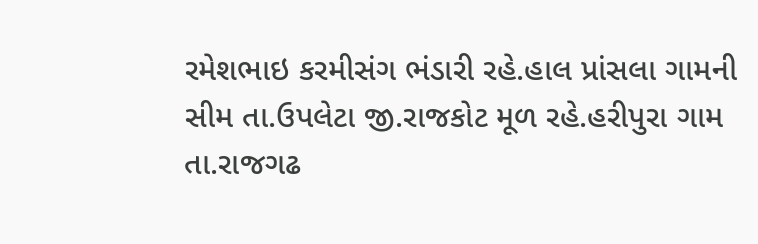રમેશભાઇ કરમીસંગ ભંડારી રહે.હાલ પ્રાંસલા ગામની સીમ તા.ઉપલેટા જી.રાજકોટ મૂળ રહે.હરીપુરા ગામ તા.રાજગઢ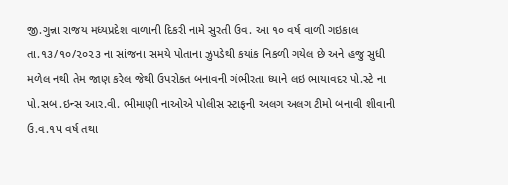જી.ગુન્ના રાજય મધ્યપ્રદેશ વાળાની દિકરી નામે સુરતી ઉવ. આ ૧૦ વર્ષ વાળી ગઇકાલ તા.૧૩/૧૦/૨૦૨૩ ના સાંજના સમયે પોતાના ઝુપડેથી કયાંક નિકળી ગયેલ છે અને હજુ સુધી મળેલ નથી તેમ જાણ કરેલ જેથી ઉપરોકત બનાવની ગંભીરતા ધ્યાને લઇ ભાયાવદર પો.સ્ટે ના પો.સબ.ઇન્સ આર.વી. ભીમાણી નાઓએ પોલીસ સ્ટાફની અલગ અલગ ટીમો બનાવી શીવાની ઉ.વ.૧૫ વર્ષ તથા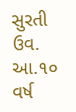સુરતી ઉવ. આ.૧૦ વર્ષ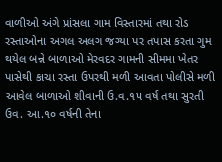વાળીઓ અંગે પ્રાંસલા ગામ વિસ્તારમાં તથા રોડ રસ્તાઓના અગલ અલગ જગ્યા પર તપાસ કરતા ગુમ થયેલ બન્ને બાળાઓ મેરવદર ગામની સીમમા ખેતર પાસેથી કાચા રસ્તા ઉપરથી મળી આવતા પોલીસે મળી આવેલ બાળાઓ શીવાની ઉ.વ.૧૫ વર્ષ તથા સુરતી ઉવ. આ.૧૦ વર્ષની તેના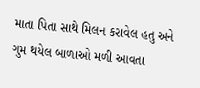માતા પિતા સાથે મિલન કરાવેલ હતુ અને ગુમ થયેલ બાળાઓ મળી આવતા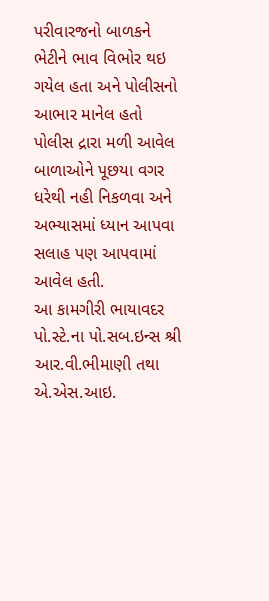પરીવારજનો બાળકને ભેટીને ભાવ વિભોર થઇ ગયેલ હતા અને પોલીસનો આભાર માનેલ હતો પોલીસ દ્રારા મળી આવેલ બાળાઓને પૂછયા વગર ધરેથી નહી નિકળવા અને અભ્યાસમાં ધ્યાન આપવા સલાહ પણ આપવામાં આવેલ હતી.
આ કામગીરી ભાયાવદર પો.સ્ટે.ના પો.સબ.ઇન્સ શ્રી આર.વી.ભીમાણી તથા એ.એસ.આઇ.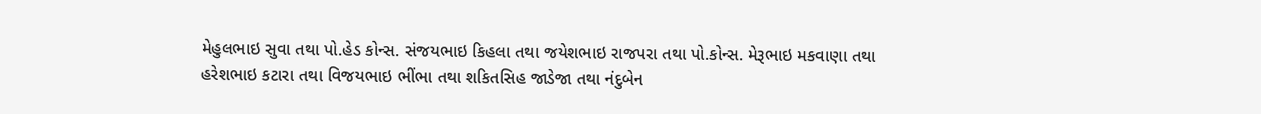મેહુલભાઇ સુવા તથા પો.હેડ કોન્સ. સંજયભાઇ કિહલા તથા જયેશભાઇ રાજપરા તથા પો.કોન્સ. મેરૂભાઇ મકવાણા તથા હરેશભાઇ કટારા તથા વિજયભાઇ ભીંભા તથા શકિતસિહ જાડેજા તથા નંદુબેન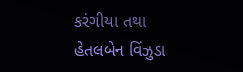કરંગીયા તથા હેતલબેન વિંઝુડા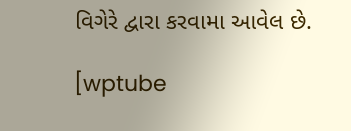વિગેરે દ્વારા કરવામા આવેલ છે.

[wptube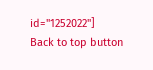id="1252022"]
Back to top button